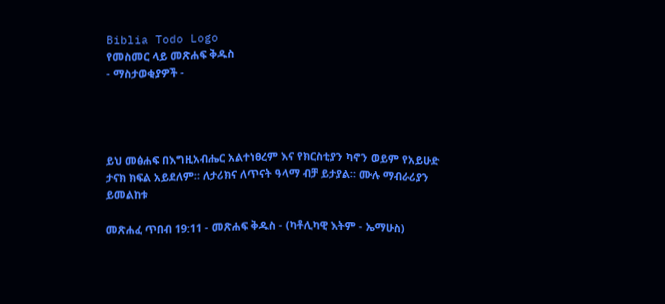Biblia Todo Logo
የመስመር ላይ መጽሐፍ ቅዱስ
- ማስታወቂያዎች -




ይህ መፅሐፍ በእግዚአብሔር አልተነፀረም እና የክርስቲያን ካኖን ወይም የአይሁድ ታናክ ክፍል አይደለም። ለታሪክና ለጥናት ዓላማ ብቻ ይታያል። ሙሉ ማብራሪያን ይመልከቱ

መጽሐፈ ጥበብ 19:11 - መጽሐፍ ቅዱስ - (ካቶሊካዊ እትም - ኤማሁስ)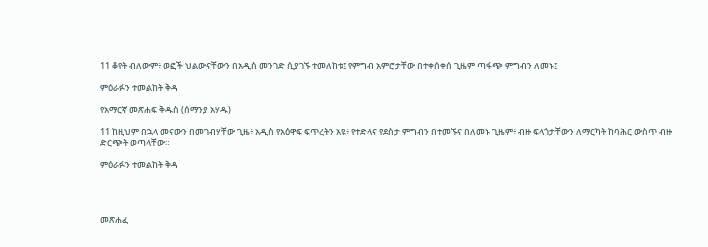11 ቆየት ብለውም፥ ወፎች ህልውናቸውን በአዲስ መንገድ ሲያገኙ ተመለከቱ፤ የምግብ አምሮታቸው በተቀሰቀሰ ጊዜም ጣፋጭ ምግብን ለመኑ፤

ምዕራፉን ተመልከት ቅዳ

የአማርኛ መጽሐፍ ቅዱስ (ሰማንያ አሃዱ)

11 ከዚህም በኋላ መናውን በመገብሃቸው ጊዜ፥ አዲስ የአዕዋፍ ፍጥረትን አዩ፥ የተድላና የደስታ ምግብን በተመኙና በለመኑ ጊዜም፥ ብዙ ፍላጎታቸውን ለማርካት ከባሕር ውስጥ ብዙ ድርጭት ወጣላቸው።

ምዕራፉን ተመልከት ቅዳ




መጽሐፈ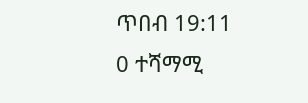ጥበብ 19:11
0 ተሻማሚ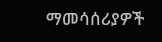ማመሳሰሪያዎች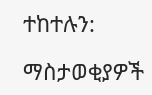ተከተሉን:

ማስታወቂያዎች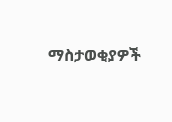ማስታወቂያዎች